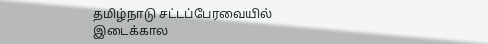தமிழ்நாடு சட்டப்பேரவையில் இடைக்கால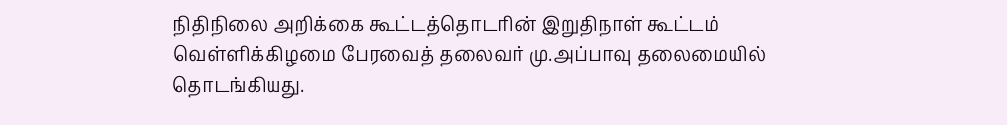நிதிநிலை அறிக்கை கூட்டத்தொடரின் இறுதிநாள் கூட்டம் வெள்ளிக்கிழமை பேரவைத் தலைவர் மு.அப்பாவு தலைமையில் தொடங்கியது.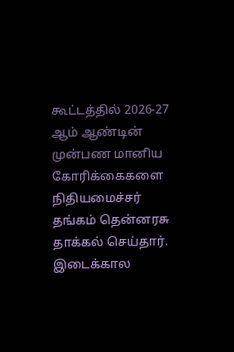கூட்டத்தில் 2026-27 ஆம் ஆண்டின் முன்பண மானிய கோரிக்கைகளை நிதியமைச்சர் தங்கம் தென்னரசு தாக்கல் செய்தார். இடைக்கால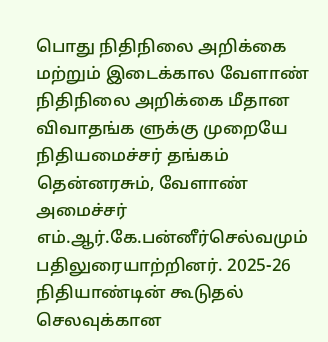பொது நிதிநிலை அறிக்கை மற்றும் இடைக்கால வேளாண் நிதிநிலை அறிக்கை மீதான விவாதங்க ளுக்கு முறையே நிதியமைச்சர் தங்கம் தென்னரசும், வேளாண் அமைச்சர் எம்.ஆர்.கே.பன்னீர்செல்வமும் பதிலுரையாற்றினர். 2025-26 நிதியாண்டின் கூடுதல் செலவுக்கான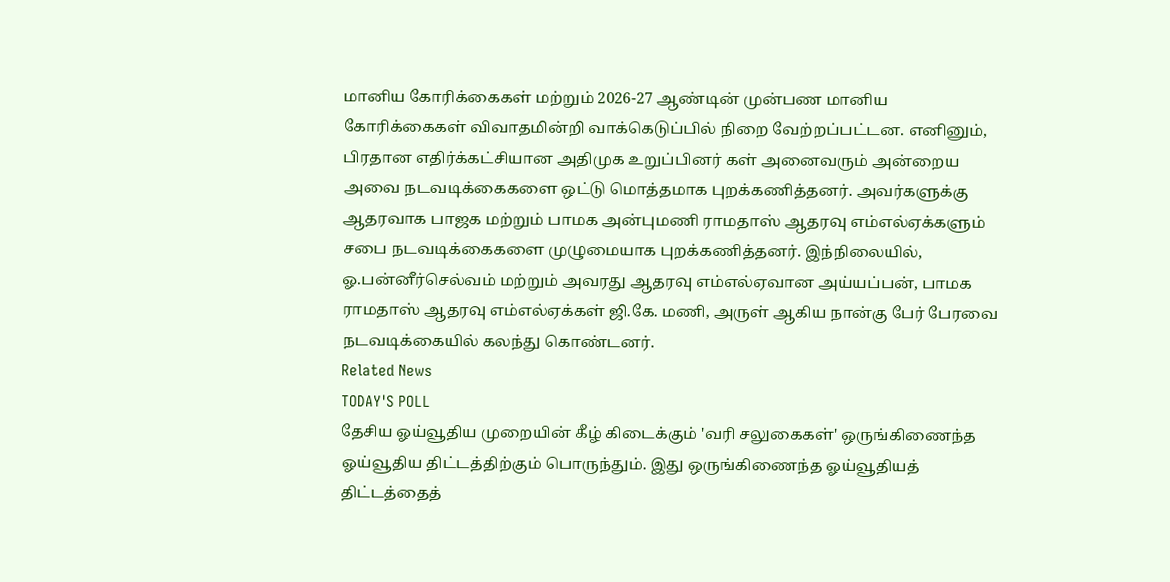மானிய கோரிக்கைகள் மற்றும் 2026-27 ஆண்டின் முன்பண மானிய கோரிக்கைகள் விவாதமின்றி வாக்கெடுப்பில் நிறை வேற்றப்பட்டன. எனினும், பிரதான எதிர்க்கட்சியான அதிமுக உறுப்பினர் கள் அனைவரும் அன்றைய அவை நடவடிக்கைகளை ஒட்டு மொத்தமாக புறக்கணித்தனர். அவர்களுக்கு ஆதரவாக பாஜக மற்றும் பாமக அன்புமணி ராமதாஸ் ஆதரவு எம்எல்ஏக்களும் சபை நடவடிக்கைகளை முழுமையாக புறக்கணித்தனர். இந்நிலையில், ஓ.பன்னீர்செல்வம் மற்றும் அவரது ஆதரவு எம்எல்ஏவான அய்யப்பன், பாமக ராமதாஸ் ஆதரவு எம்எல்ஏக்கள் ஜி.கே. மணி, அருள் ஆகிய நான்கு பேர் பேரவை நடவடிக்கையில் கலந்து கொண்டனர்.
Related News
TODAY'S POLL
தேசிய ஓய்வூதிய முறையின் கீழ் கிடைக்கும் 'வரி சலுகைகள்' ஒருங்கிணைந்த ஓய்வூதிய திட்டத்திற்கும் பொருந்தும். இது ஒருங்கிணைந்த ஓய்வூதியத் திட்டத்தைத்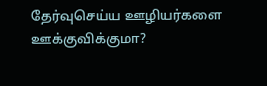தேர்வுசெய்ய ஊழியர்களை ஊக்குவிக்குமா?